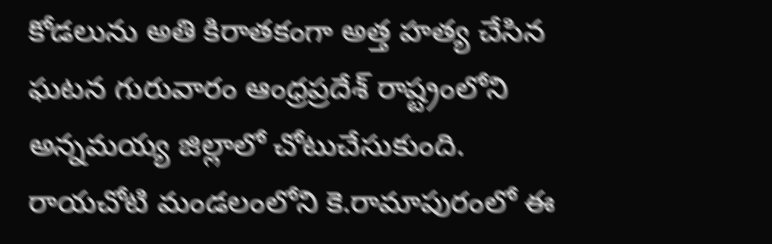కోడలును అతి కిరాతకంగా అత్త హత్య చేసిన ఘటన గురువారం ఆంధ్రప్రదేశ్ రాష్ట్రంలోని అన్నమయ్య జిల్లాలో చోటుచేసుకుంది. రాయచోటి మండలంలోని కె.రామాపురంలో ఈ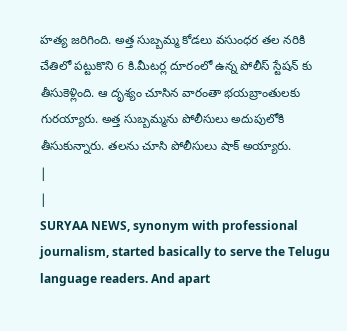హత్య జరిగింది. అత్త సుబ్బమ్మ కోడలు వసుంధర తల నరికి చేతిలో పట్టుకొని 6 కి.మీటర్ల దూరంలో ఉన్న పోలీస్ స్టేషన్ కు తీసుకెళ్లింది. ఆ దృశ్యం చూసిన వారంతా భయబ్రాంతులకు గురయ్యారు. అత్త సుబ్బమ్మను పోలీసులు అదుపులోకి తీసుకున్నారు. తలను చూసి పోలీసులు షాక్ అయ్యారు.
|
|
SURYAA NEWS, synonym with professional journalism, started basically to serve the Telugu language readers. And apart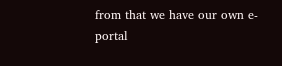from that we have our own e-portal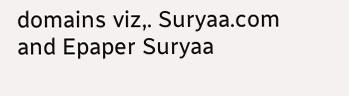domains viz,. Suryaa.com and Epaper Suryaa